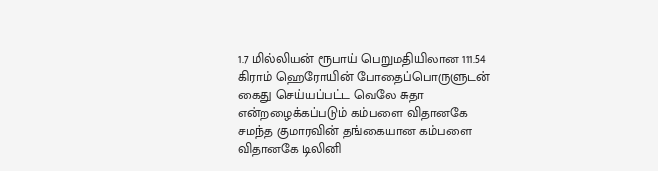1.7 மில்லியன் ரூபாய் பெறுமதியிலான 111.54 கிராம் ஹெரோயின் போதைப்பொருளுடன் கைது செய்யப்பட்ட வெலே சுதா என்றழைக்கப்படும் கம்பளை விதானகே சமந்த குமாரவின் தங்கையான கம்பளை விதானகே டிலினி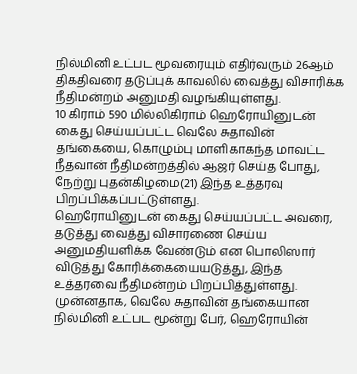நில்மினி உட்பட மூவரையும் எதிர்வரும் 26ஆம் திகதிவரை தடுப்புக் காவலில் வைத்து விசாரிக்க நீதிமன்றம் அனுமதி வழங்கியுள்ளது.
10 கிராம் 590 மில்லிகிராம் ஹெரோயினுடன் கைது செய்யப்பட்ட வெலே சுதாவின் தங்கையை, கொழும்பு மாளிகாகந்த மாவட்ட நீதவான் நீதிமன்றத்தில் ஆஜர் செய்த போது, நேற்று புதன்கிழமை(21) இந்த உத்தரவு பிறப்பிக்கப்பட்டுள்ளது.
ஹெரோயினுடன் கைது செய்யப்பட்ட அவரை, தடுத்து வைத்து விசாரணை செய்ய அனுமதியளிக்க வேண்டும் என பொலிஸார் விடுத்து கோரிக்கையையடுத்து, இந்த உத்தரவை நீதிமன்றம் பிறப்பித்துள்ளது.
முன்னதாக, வெலே சுதாவின் தங்கையான நில்மினி உட்பட மூன்று பேர், ஹெரோயின்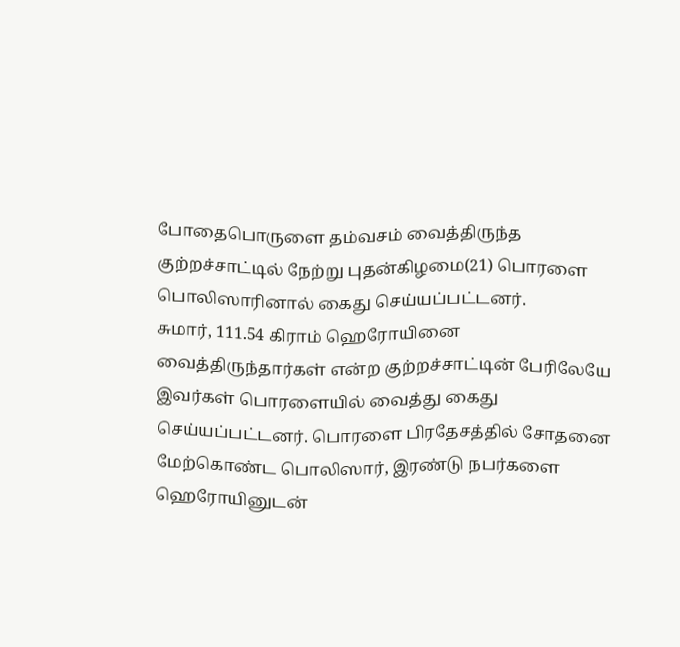போதைபொருளை தம்வசம் வைத்திருந்த குற்றச்சாட்டில் நேற்று புதன்கிழமை(21) பொரளை பொலிஸாரினால் கைது செய்யப்பட்டனர்.
சுமார், 111.54 கிராம் ஹெரோயினை வைத்திருந்தார்கள் என்ற குற்றச்சாட்டின் பேரிலேயே இவர்கள் பொரளையில் வைத்து கைது செய்யப்பட்டனர். பொரளை பிரதேசத்தில் சோதனை மேற்கொண்ட பொலிஸார், இரண்டு நபர்களை ஹெரோயினுடன்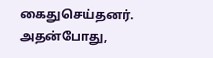கைதுசெய்தனர்.
அதன்போது,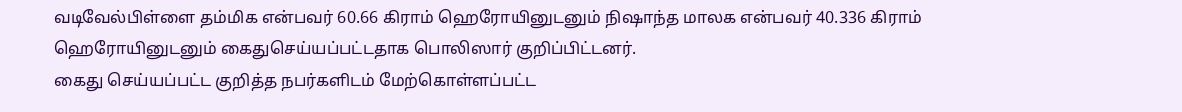வடிவேல்பிள்ளை தம்மிக என்பவர் 60.66 கிராம் ஹெரோயினுடனும் நிஷாந்த மாலக என்பவர் 40.336 கிராம் ஹெரோயினுடனும் கைதுசெய்யப்பட்டதாக பொலிஸார் குறிப்பிட்டனர்.
கைது செய்யப்பட்ட குறித்த நபர்களிடம் மேற்கொள்ளப்பட்ட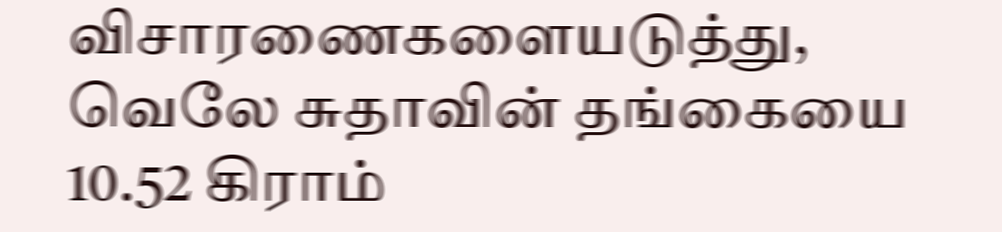விசாரணைகளையடுத்து, வெலே சுதாவின் தங்கையை 10.52 கிராம்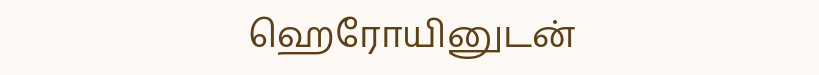ஹெரோயினுடன்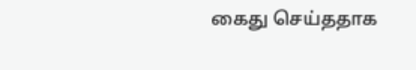கைது செய்ததாக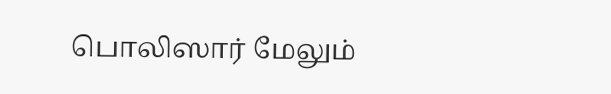பொலிஸார் மேலும்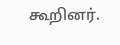கூறினர்.